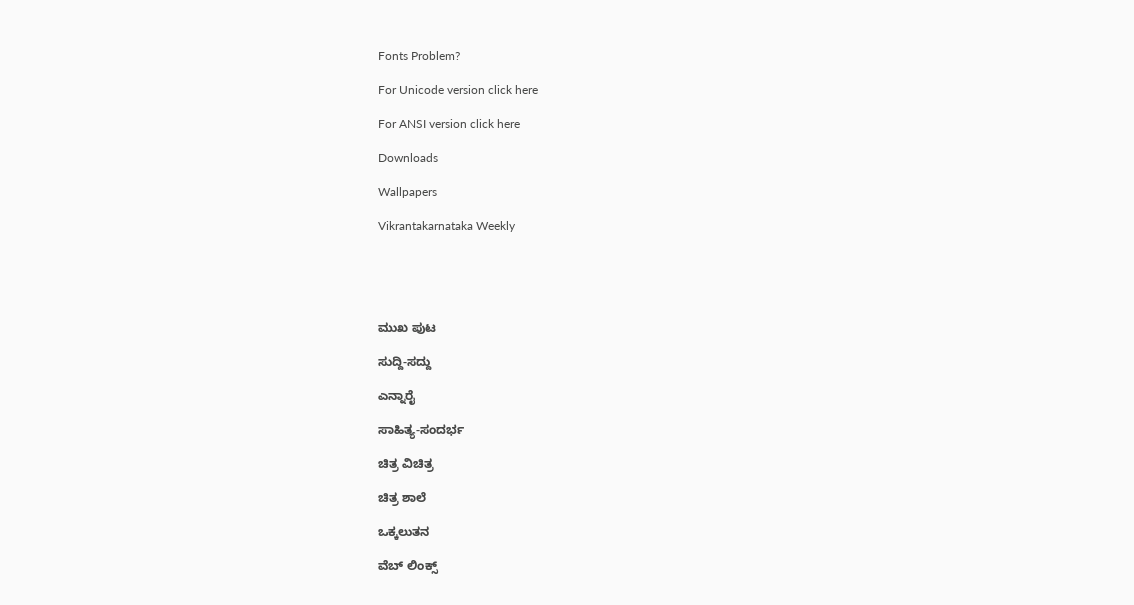Fonts Problem?

For Unicode version click here

For ANSI version click here

Downloads

Wallpapers

Vikrantakarnataka Weekly





ಮುಖ ಪುಟ

ಸುದ್ದಿ-ಸದ್ದು

ಎನ್ನಾರೈ

ಸಾಹಿತ್ಯ-ಸಂದರ್ಭ

ಚಿತ್ರ ವಿಚಿತ್ರ

ಚಿತ್ರ ಶಾಲೆ

ಒಕ್ಕಲುತನ

ವೆಬ್ ಲಿಂಕ್ಸ್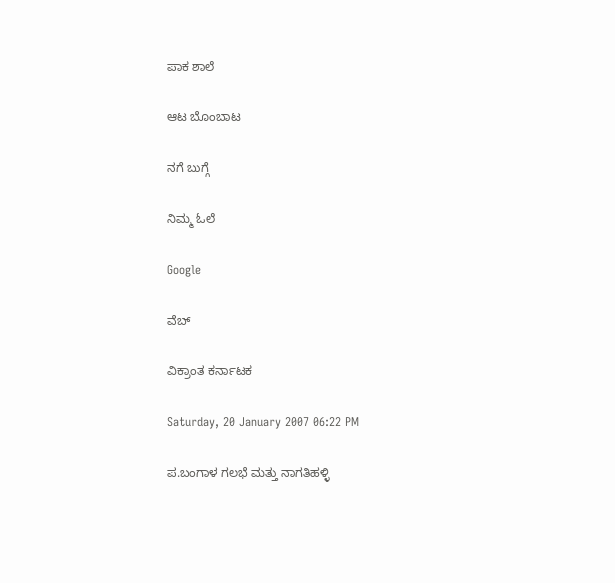ಪಾಕ ಶಾಲೆ

ಆಟ ಬೊಂಬಾಟ

ನಗೆ ಬುಗ್ಗೆ

ನಿಮ್ಮ ಓಲೆ

Google

ವೆಬ್

ವಿಕ್ರಾಂತ ಕರ್ನಾಟಕ

Saturday, 20 January 2007 06:22 PM

ಪ.ಬಂಗಾಳ ಗಲಭೆ ಮತ್ತು ನಾಗತಿಹಳ್ಳಿ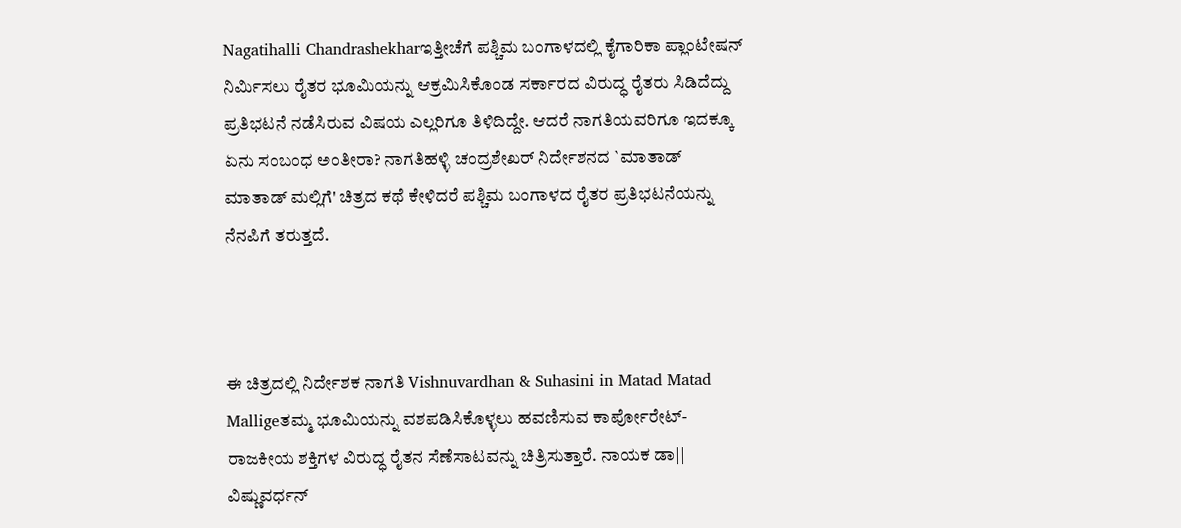Nagatihalli Chandrashekharಇತ್ತೀಚೆಗೆ ಪಶ್ಚಿಮ ಬಂಗಾಳದಲ್ಲಿ ಕೈಗಾರಿಕಾ ಪ್ಲಾಂಟೇಷನ್ ನಿರ್ಮಿಸಲು ರೈತರ ಭೂಮಿಯನ್ನು ಆಕ್ರಮಿಸಿಕೊಂಡ ಸರ್ಕಾರದ ವಿರುದ್ಧ ರೈತರು ಸಿಡಿದೆದ್ದು ಪ್ರತಿಭಟನೆ ನಡೆಸಿರುವ ವಿಷಯ ಎಲ್ಲರಿಗೂ ತಿಳಿದಿದ್ದೇ. ಆದರೆ ನಾಗತಿಯವರಿಗೂ ಇದಕ್ಕೂ ಏನು ಸಂಬಂಧ ಅಂತೀರಾ? ನಾಗತಿಹಳ್ಳಿ ಚಂದ್ರಶೇಖರ್ ನಿರ್ದೇಶನದ `ಮಾತಾಡ್ ಮಾತಾಡ್ ಮಲ್ಲಿಗೆ' ಚಿತ್ರದ ಕಥೆ ಕೇಳಿದರೆ ಪಶ್ಚಿಮ ಬಂಗಾಳದ ರೈತರ ಪ್ರತಿಭಟನೆಯನ್ನು ನೆನಪಿಗೆ ತರುತ್ತದೆ.



ಈ ಚಿತ್ರದಲ್ಲಿ ನಿರ್ದೇಶಕ ನಾಗತಿ Vishnuvardhan & Suhasini in Matad Matad Malligeತಮ್ಮ ಭೂಮಿಯನ್ನು ವಶಪಡಿಸಿಕೊಳ್ಳಲು ಹವಣಿಸುವ ಕಾರ್ಪೋರೇಟ್-ರಾಜಕೀಯ ಶಕ್ತಿಗಳ ವಿರುದ್ಧ ರೈತನ ಸೆಣೆಸಾಟವನ್ನು ಚಿತ್ರಿಸುತ್ತಾರೆ. ನಾಯಕ ಡಾ|| ವಿಷ್ಣುವರ್ಧನ್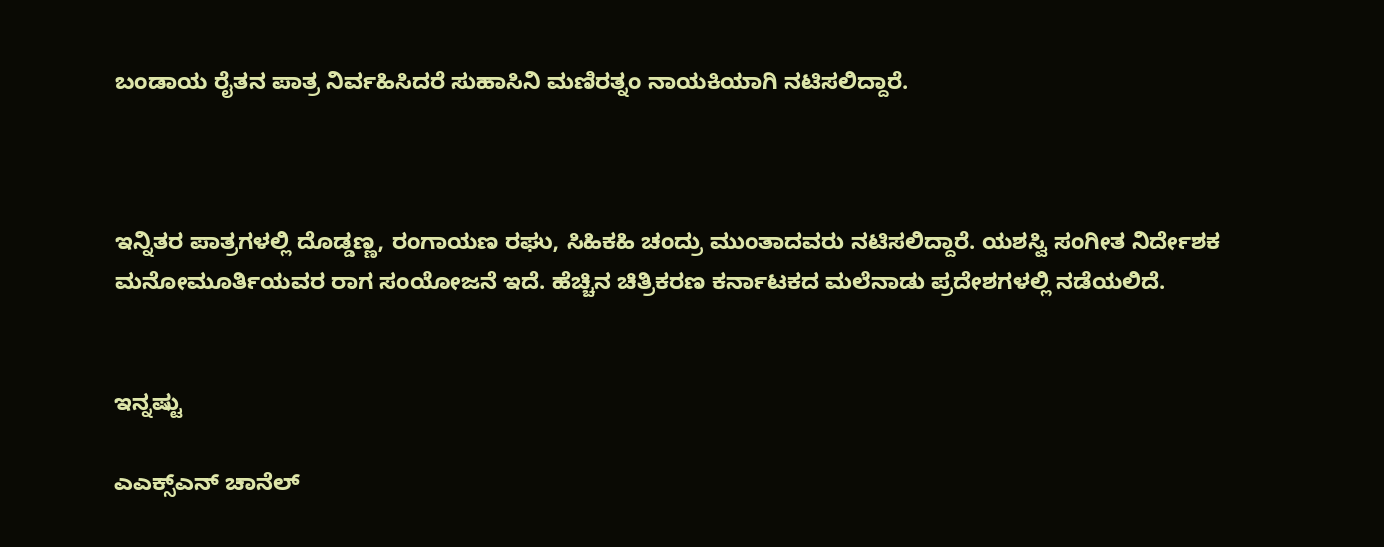ಬಂಡಾಯ ರೈತನ ಪಾತ್ರ ನಿರ್ವಹಿಸಿದರೆ ಸುಹಾಸಿನಿ ಮಣಿರತ್ನಂ ನಾಯಕಿಯಾಗಿ ನಟಿಸಲಿದ್ದಾರೆ.



ಇನ್ನಿತರ ಪಾತ್ರಗಳಲ್ಲಿ ದೊಡ್ಡಣ್ಣ, ರಂಗಾಯಣ ರಘು, ಸಿಹಿಕಹಿ ಚಂದ್ರು ಮುಂತಾದವರು ನಟಿಸಲಿದ್ದಾರೆ. ಯಶಸ್ವಿ ಸಂಗೀತ ನಿರ್ದೇಶಕ ಮನೋಮೂರ್ತಿಯವರ ರಾಗ ಸಂಯೋಜನೆ ಇದೆ. ಹೆಚ್ಚಿನ ಚಿತ್ರಿಕರಣ ಕರ್ನಾಟಕದ ಮಲೆನಾಡು ಪ್ರದೇಶಗಳಲ್ಲಿ ನಡೆಯಲಿದೆ.


ಇನ್ನಷ್ಟು

ಎಎಕ್ಸ್‌ಎನ್ ಚಾನೆಲ್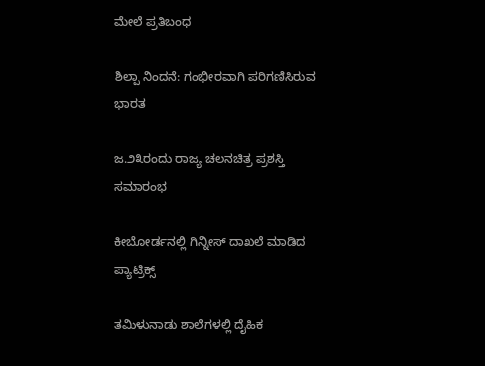ಮೇಲೆ ಪ್ರತಿಬಂಧ

ಶಿಲ್ಪಾ ನಿಂದನೆ: ಗಂಭೀರವಾಗಿ ಪರಿಗಣಿಸಿರುವ ಭಾರತ

ಜ.೨೩ರಂದು ರಾಜ್ಯ ಚಲನಚಿತ್ರ ಪ್ರಶಸ್ತಿ ಸಮಾರಂಭ

ಕೀಬೋರ್ಡನಲ್ಲಿ ಗಿನ್ನೀಸ್ ದಾಖಲೆ ಮಾಡಿದ ಪ್ಯಾಟ್ರಿಕ್ಸ್

ತಮಿಳುನಾಡು ಶಾಲೆಗಳಲ್ಲಿ ದೈಹಿಕ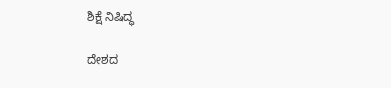ಶಿಕ್ಷೆ ನಿಷಿದ್ಧ

ದೇಶದ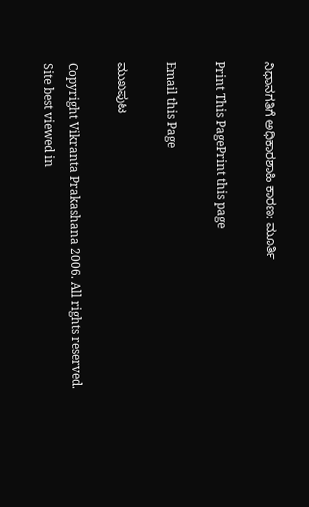ನಿಧಾನಗತಿಗೆ ಅಧಿಕಾರಶಾಹಿ ಕಾರಣ: ಮೂರ್ತಿ

Print This PagePrint this page

Email this Page

ಮುಖಪುಟ

Copyright Vikranta Prakashana 2006. All rights reserved.
Site best viewed in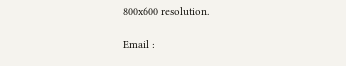800x600 resolution.

Email :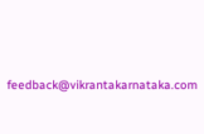feedback@vikrantakarnataka.com